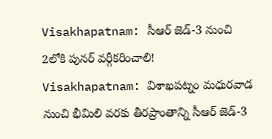Visakhapatnam: సీఆర్ జెడ్-3 నుంచి 2లోకి పునర్ వర్గీకరించాలి!
Visakhapatnam: విశాఖపట్నం మధురవాడ నుంచి భీమిలి వరకు తీరప్రాంతాన్ని సీఆర్ జెడ్-3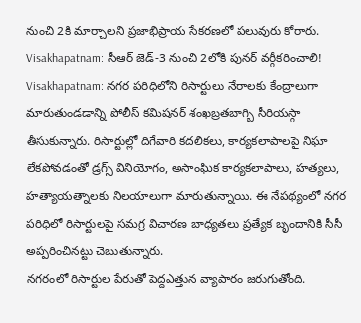నుంచి 2కి మార్చాలని ప్రజాభిప్రాయ సేకరణలో పలువురు కోరారు.
Visakhapatnam: సీఆర్ జెడ్-3 నుంచి 2లోకి పునర్ వర్గీకరించాలి!
Visakhapatnam: నగర పరిధిలోని రిసార్టులు నేరాలకు కేంద్రాలుగా మారుతుండడాన్ని పోలీస్ కమిషనర్ శంఖబ్రతబాగ్బి సీరియస్గా తీసుకున్నారు. రిసార్టుల్లో దిగేవారి కదలికలు, కార్యకలాపాలపై నిఘా లేకపోవడంతో డ్రగ్స్ వినియోగం, అసాంఘిక కార్యకలాపాలు, హత్యలు, హత్యాయత్నాలకు నిలయాలుగా మారుతున్నాయి. ఈ నేపథ్యంలో నగర పరిధిలో రిసార్టులపై సమగ్ర విచారణ బాధ్యతలు ప్రత్యేక బృందానికి సీసీ అప్పరించినట్టు చెబుతున్నారు.
నగరంలో రిసార్టుల పేరుతో పెద్దఎత్తున వ్యాపారం జరుగుతోంది.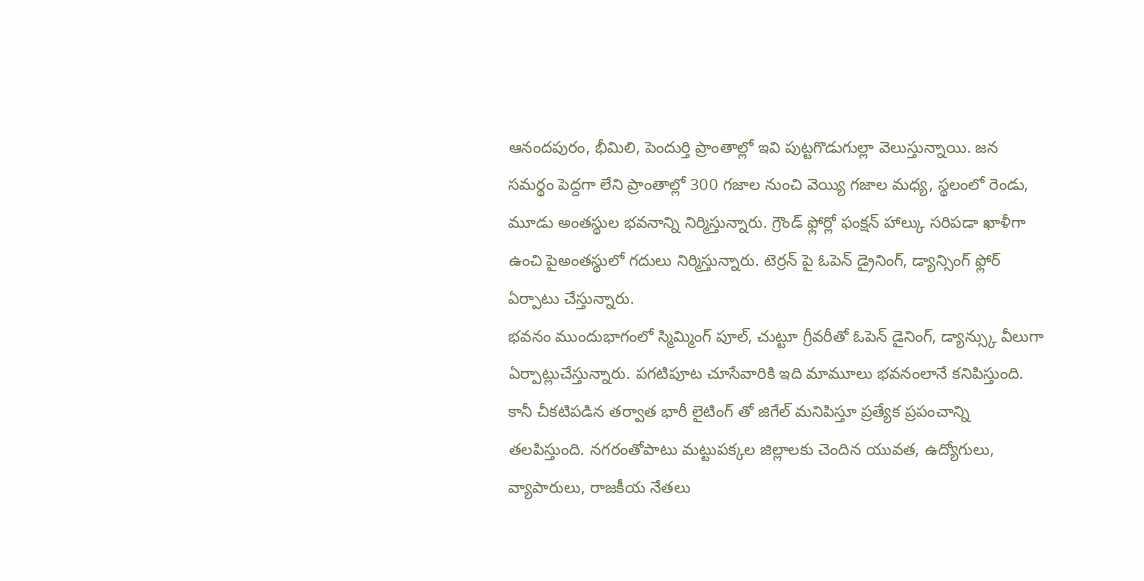ఆనందపురం, భీమిలి, పెందుర్తి ప్రాంతాల్లో ఇవి పుట్టగొడుగుల్లా వెలుస్తున్నాయి. జన సమర్థం పెద్దగా లేని ప్రాంతాల్లో 300 గజాల నుంచి వెయ్యి గజాల మధ్య, స్థలంలో రెండు, మూడు అంతస్థుల భవనాన్ని నిర్మిస్తున్నారు. గ్రౌండ్ ఫ్లోర్లో ఫంక్షన్ హాల్కు సరిపడా ఖాళీగా ఉంచి పైఅంతస్థులో గదులు నిర్మిస్తున్నారు. టెర్రన్ పై ఓపెన్ డ్రైనింగ్, డ్యాన్సింగ్ ఫ్లోర్ ఏర్పాటు చేస్తున్నారు.
భవనం ముందుభాగంలో స్మిమ్మింగ్ పూల్, చుట్టూ గ్రీవరీతో ఓపెన్ డైనింగ్, డ్యాన్స్కు వీలుగా ఏర్పాట్లుచేస్తున్నారు. పగటిపూట చూసేవారికి ఇది మామూలు భవనంలానే కనిపిస్తుంది. కానీ చీకటిపడిన తర్వాత భారీ లైటింగ్ తో జిగేల్ మనిపిస్తూ ప్రత్యేక ప్రపంచాన్ని తలపిస్తుంది. నగరంతోపాటు మట్టుపక్కల జిల్లాలకు చెందిన యువత, ఉద్యోగులు, వ్యాపారులు, రాజకీయ నేతలు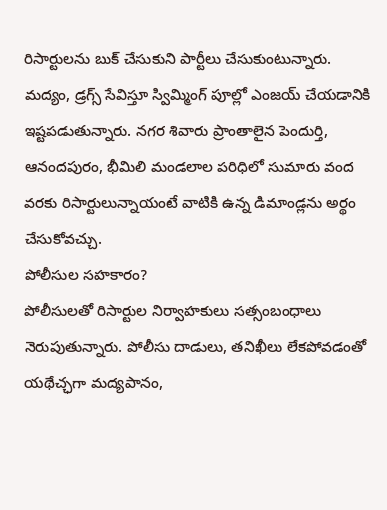రిసార్టులను బుక్ చేసుకుని పార్టీలు చేసుకుంటున్నారు.
మద్యం, డ్రగ్స్ సేవిస్తూ స్విమ్మింగ్ పూల్లో ఎంజయ్ చేయడానికి ఇష్టపడుతున్నారు. నగర శివారు ప్రాంతాలైన పెందుర్తి, ఆనందపురం, భీమిలి మండలాల పరిధిలో సుమారు వంద వరకు రిసార్టులున్నాయంటే వాటికి ఉన్న డిమాండ్లను అర్థం చేసుకోవచ్చు.
పోలీసుల సహకారం?
పోలీసులతో రిసార్టుల నిర్వాహకులు సత్సంబంధాలు నెరుపుతున్నారు. పోలీసు దాడులు, తనిఖీలు లేకపోవడంతో యథేచ్ఛగా మద్యపానం,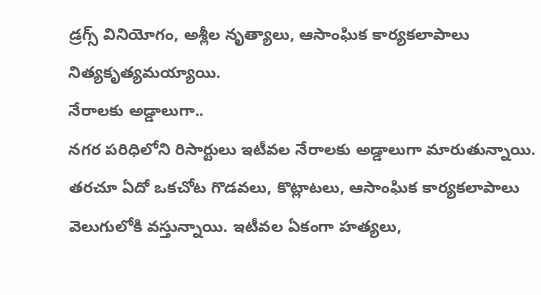డ్రగ్స్ వినియోగం, అశ్లీల నృత్యాలు, ఆసాంఘిక కార్యకలాపాలు నిత్యకృత్యమయ్యాయి.
నేరాలకు అడ్డాలుగా..
నగర పరిధిలోని రిసార్టులు ఇటీవల నేరాలకు అడ్డాలుగా మారుతున్నాయి. తరచూ ఏదో ఒకచోట గొడవలు, కొట్లాటలు, ఆసాంఘిక కార్యకలాపాలు వెలుగులోకి వస్తున్నాయి. ఇటీవల ఏకంగా హత్యలు,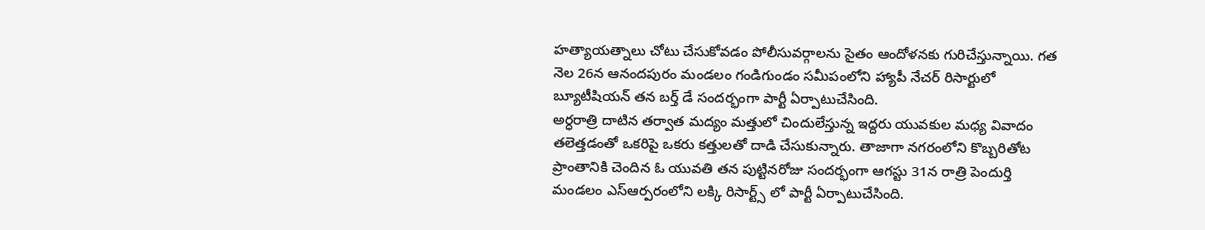హత్యాయత్నాలు చోటు చేసుకోవడం పోలీసువర్గాలను సైతం ఆందోళనకు గురిచేస్తున్నాయి. గత నెల 26న ఆనందపురం మండలం గండిగుండం సమీపంలోని హ్యాపీ నేచర్ రిసార్టులో బ్యూటీషియన్ తన బర్త్ డే సందర్భంగా పార్టీ ఏర్పాటుచేసింది.
అర్ధరాత్రి దాటిన తర్వాత మద్యం మత్తులో చిందులేస్తున్న ఇద్దరు యువకుల మధ్య వివాదం తలెత్తడంతో ఒకరిపై ఒకరు కత్తులతో దాడి చేసుకున్నారు. తాజాగా నగరంలోని కొబ్బరితోట ప్రాంతానికి చెందిన ఓ యువతి తన పుట్టినరోజు సందర్భంగా ఆగస్టు 31న రాత్రి పెందుర్తి మండలం ఎస్ఆర్పరంలోని లక్కి రిసార్ట్స్ లో పార్టీ ఏర్పాటుచేసింది.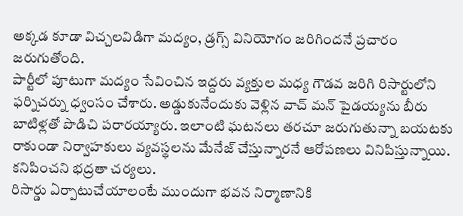అక్కడ కూడా విచ్చలవిడిగా మద్యం, డ్రగ్స్ వినియోగం జరిగిందనే ప్రచారం జరుగుతోంది.
పార్టీలో పూటుగా మద్యం సేవించిన ఇద్దరు వ్యక్తుల మధ్య గౌడవ జరిగి రిసార్టులోని ఫర్నిచర్ను ధ్వంసం చేశారు. అడ్డుకునేందుకు వెళ్లిన వాచ్ మన్ పైడయ్యను బీరు బాటిళ్లతో పొడిచి పరారయ్యారు. ఇలాంటి ఘటనలు తరచూ జరుగుతున్నా బయటకు రాకుండా నిర్వాహకులు వ్యవస్థలను మేనేజ్ చేస్తున్నారనే ఆరోపణలు వినిపిస్తున్నాయి.
కనిపించని భద్రతా చర్యలు.
రిసార్డు ఏర్పాటుచేయాలంటే ముందుగా భవన నిర్మాణానికి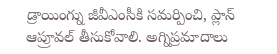డ్రాయింగ్ను జీవీఎంసీకి సమర్పించి, ప్లాన్ ఆప్రూవల్ తీసుకోవాలి. అగ్నిప్రమాదాలు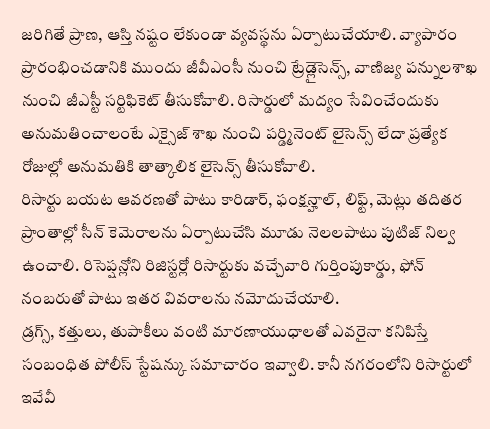జరిగితే ప్రాణ, ఆస్తి నష్టం లేకుండా వ్యవస్థను ఏర్పాటుచేయాలి. వ్యాపారం ప్రారంభించడానికి ముందు జీవీఎంసీ నుంచి ట్రేడ్లైసెన్స్, వాణిజ్య పన్నులశాఖ నుంచి జీఎస్టీ సర్టిఫికెట్ తీసుకోవాలి. రిసార్డులో మద్యం సేవించేందుకు అనుమతించాలంటే ఎక్సైజ్ శాఖ నుంచి పర్డ్మినెంట్ లైసెన్స్ లేదా ప్రత్యేక రోజుల్లో అనుమతికి తాత్కాలిక లైసెన్స్ తీసుకోవాలి.
రిసార్టు బయట ఆవరణతో పాటు కారిడార్, ఫంక్షన్హాల్, లిఫ్ట్, మెట్లు తదితర ప్రాంతాల్లో సీన్ కెమెరాలను ఏర్పాటుచేసి మూడు నెలలపాటు పుటిజ్ నిల్వ ఉంచాలి. రిసెప్షన్లోని రిజిస్టర్లో రిసార్టుకు వచ్చేవారి గుర్తింపుకార్డు, ఫోన్ నంబరుతో పాటు ఇతర వివరాలను నమోదుచేయాలి.
డ్రగ్స్, కత్తులు, తుపాకీలు వంటి మారణాయుధాలతో ఎవరైనా కనిపిస్తే సంబంధిత పోలీస్ స్టేషన్కు సమాచారం ఇవ్వాలి. కానీ నగరంలోని రిసార్టులో ఇవేవీ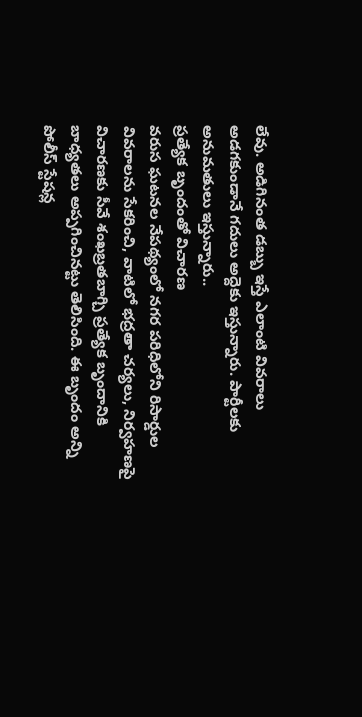లేవు. అడిగినంత డబ్బు ఇస్తే ఎలాంటి వివరాలు అడగకుండానే గదులు అద్దెకు ఇస్తున్నారు. పార్టీలకు అనుమతులు ఇస్తున్నారు..
ప్రత్యేక బృందంతో విచారణ
వరుస ఘటనల నేపథ్యంలో నగర పరిధిలోని రిసార్డుల వివరాలను సేకరించి, వాటిలో భద్రతా చర్యలు, నిర్వహణపై విచారణకు సీవే శంఖబ్రతబాగ్చి ప్రత్యేక బృందానికి బాధ్యతలు అప్పగించినట్టు తెలిసింది. ఈ బృందం అన్ని పోలీస్ స్టేషన్ల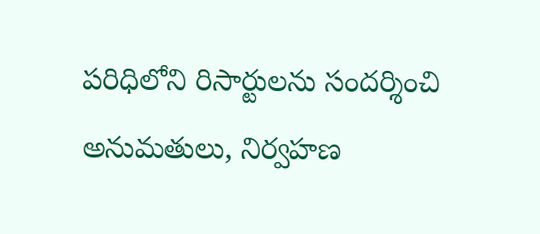పరిధిలోని రిసార్టులను సందర్శించి అనుమతులు, నిర్వహణ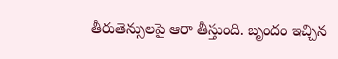తీరుతెన్సులపై ఆరా తీస్తుంది. బృందం ఇచ్చిన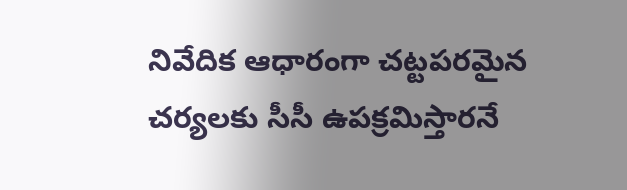నివేదిక ఆధారంగా చట్టపరమైన చర్యలకు సీసీ ఉపక్రమిస్తారనే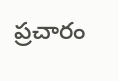ప్రచారం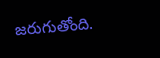జరుగుతోంది.